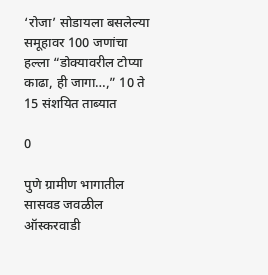‘रोजा’ सोडायला बसलेल्या समूहावर 100 जणांचा हल्ला “डोक्यावरील टोप्या काढा, ही जागा…,” 10 ते 15 संशयित ताब्यात

0

पुणे ग्रामीण भागातील सासवड जवळील ऑस्करवाडी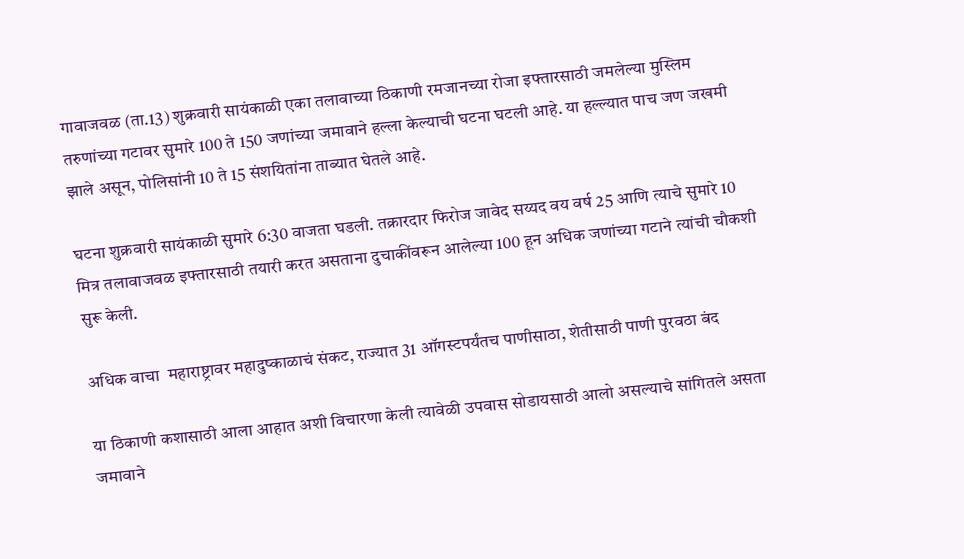गावाजवळ (ता.13) शुक्रवारी सायंकाळी एका तलावाच्या ठिकाणी रमजानच्या रोजा इफ्तारसाठी जमलेल्या मुस्लिम तरुणांच्या गटावर सुमारे 100 ते 150 जणांच्या जमावाने हल्ला केल्याची घटना घटली आहे. या हल्ल्यात पाच जण जखमी झाले असून, पोलिसांनी 10 ते 15 संशयितांना ताब्यात घेतले आहे.

घटना शुक्रवारी सायंकाळी सुमारे 6:30 वाजता घडली. तक्रारदार फिरोज जावेद सय्यद वय वर्ष 25 आणि त्याचे सुमारे 10 मित्र तलावाजवळ इफ्तारसाठी तयारी करत असताना दुचाकींवरून आलेल्या 100 हून अधिक जणांच्या गटाने त्यांची चौकशी सुरू केली.

अधिक वाचा  महाराष्ट्रावर महादुष्काळाचं संकट, राज्यात 31 ऑगस्टपर्यंतच पाणीसाठा, शेतीसाठी पाणी पुरवठा बंद

या ठिकाणी कशासाठी आला आहात अशी विचारणा केली त्यावेळी उपवास सोडायसाठी आलो असल्याचे सांगितले असता जमावाने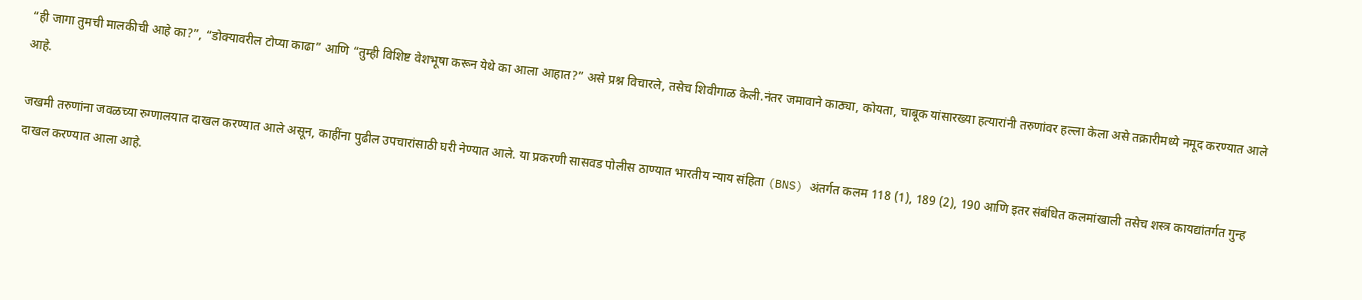“ही जागा तुमची मालकीची आहे का?”, “डोक्यावरील टोप्या काढा” आणि “तुम्ही विशिष्ट वेशभूषा करून येथे का आला आहात?” असे प्रश्न विचारले, तसेच शिवीगाळ केली.नंतर जमावाने काठ्या, कोयता, चाबूक यांसारख्या हत्यारांनी तरुणांवर हल्ला केला असे तक्रारीमध्ये नमूद करण्यात आले आहे.

जखमी तरुणांना जवळच्या रुग्णालयात दाखल करण्यात आले असून, काहींना पुढील उपचारांसाठी घरी नेण्यात आले. या प्रकरणी सासवड पोलीस ठाण्यात भारतीय न्याय संहिता (BNS) अंतर्गत कलम 118 (1), 189 (2), 190 आणि इतर संबंधित कलमांखाली तसेच शस्त्र कायद्यांतर्गत गुन्ह दाखल करण्यात आला आहे.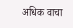अधिक वाचा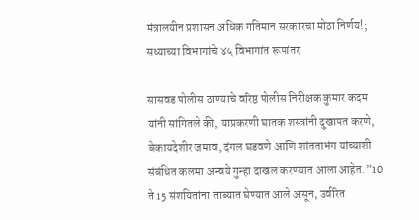मंत्रालयीन प्रशासन अधिक गतिमान सरकारचा मोठा निर्णय!; सध्याच्या विभागांचे ४५ विभागांत रूपांतर

सासवड पोलीस ठाण्याचे वरिष्ठ पोलीस निरीक्षक कुमार कदम यांनी सांगितले की, याप्रकरणी घातक शस्त्रांनी दुखापत करणे, बेकायदेशीर जमाव, दंगल घडवणे आणि शांतताभंग यांच्याशी संबंधित कलमा अन्वये गुन्हा दाखल करण्यात आला आहेत.”10 ते 15 संशयितांना ताब्यात घेण्यात आले असून, उर्वरित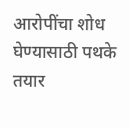आरोपींचा शोध घेण्यासाठी पथके तयार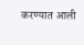करण्यात आली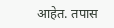आहेत. तपास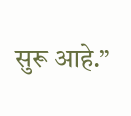सुरू आहे.”